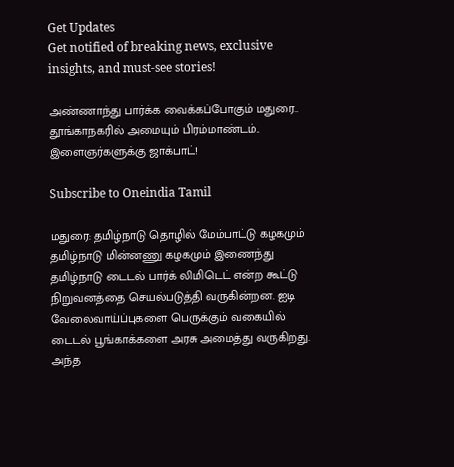Get Updates
Get notified of breaking news, exclusive insights, and must-see stories!

அண்ணாந்து பார்க்க வைக்கப்போகும் மதுரை.. தூங்காநகரில் அமையும் பிரம்மாண்டம்.. இளைஞர்களுக்கு ஜாக்பாட்!

Subscribe to Oneindia Tamil

மதுரை: தமிழ்நாடு தொழில் மேம்பாட்டு கழகமும் தமிழ்நாடு மின்னணு கழகமும் இணைந்து தமிழ்நாடு டைடல் பார்க் லிமிடெட் என்ற கூட்டு நிறுவனத்தை செயல்படுத்தி வருகின்றன. ஐடி வேலைவாய்ப்புகளை பெருக்கும் வகையில் டைடல் பூங்காக்களை அரசு அமைத்து வருகிறது. அந்த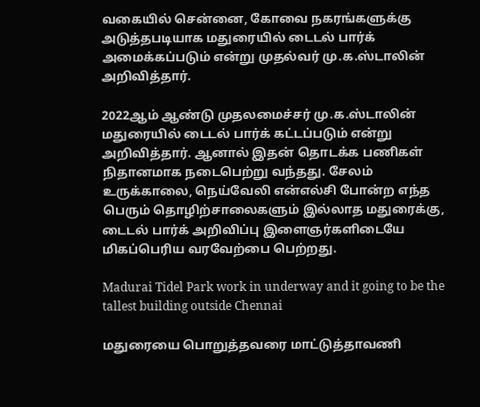வகையில் சென்னை, கோவை நகரங்களுக்கு அடுத்தபடியாக மதுரையில் டைடல் பார்க் அமைக்கப்படும் என்று முதல்வர் மு.க.ஸ்டாலின் அறிவித்தார்.

2022ஆம் ஆண்டு முதலமைச்சர் மு.க.ஸ்டாலின் மதுரையில் டைடல் பார்க் கட்டப்படும் என்று அறிவித்தார். ஆனால் இதன் தொடக்க பணிகள் நிதானமாக நடைபெற்று வந்தது. சேலம் உருக்காலை, நெய்வேலி என்எல்சி போன்ற எந்த பெரும் தொழிற்சாலைகளும் இல்லாத மதுரைக்கு, டைடல் பார்க் அறிவிப்பு இளைஞர்களிடையே மிகப்பெரிய வரவேற்பை பெற்றது.

Madurai Tidel Park work in underway and it going to be the tallest building outside Chennai

மதுரையை பொறுத்தவரை மாட்டுத்தாவணி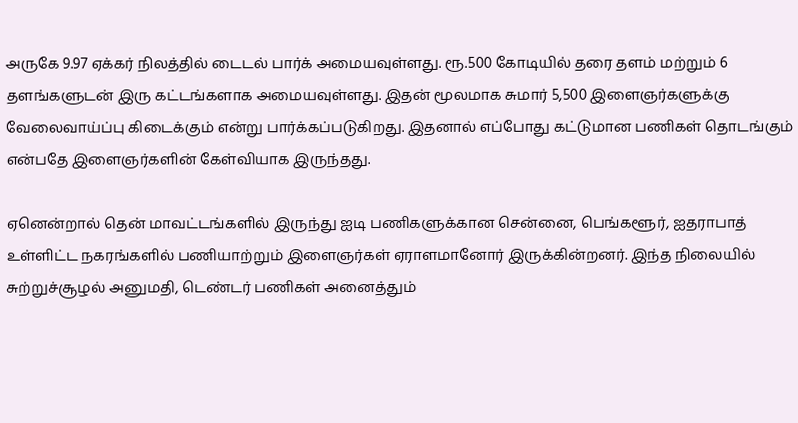அருகே 9.97 ஏக்கர் நிலத்தில் டைடல் பார்க் அமையவுள்ளது. ரூ.500 கோடியில் தரை தளம் மற்றும் 6 தளங்களுடன் இரு கட்டங்களாக அமையவுள்ளது. இதன் மூலமாக சுமார் 5,500 இளைஞர்களுக்கு வேலைவாய்ப்பு கிடைக்கும் என்று பார்க்கப்படுகிறது. இதனால் எப்போது கட்டுமான பணிகள் தொடங்கும் என்பதே இளைஞர்களின் கேள்வியாக இருந்தது.

ஏனென்றால் தென் மாவட்டங்களில் இருந்து ஐடி பணிகளுக்கான சென்னை, பெங்களூர், ஐதராபாத் உள்ளிட்ட நகரங்களில் பணியாற்றும் இளைஞர்கள் ஏராளமானோர் இருக்கின்றனர். இந்த நிலையில் சுற்றுச்சூழல் அனுமதி, டெண்டர் பணிகள் அனைத்தும்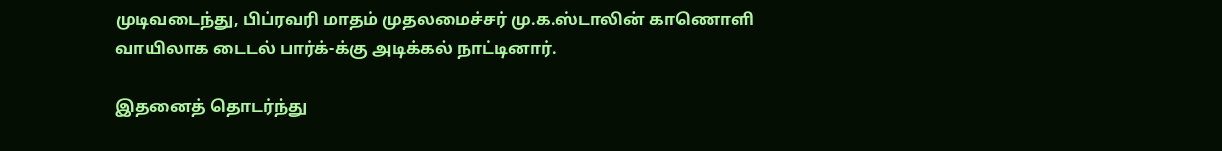முடிவடைந்து, பிப்ரவரி மாதம் முதலமைச்சர் மு.க.ஸ்டாலின் காணொளி வாயிலாக டைடல் பார்க்-க்கு அடிக்கல் நாட்டினார்.

இதனைத் தொடர்ந்து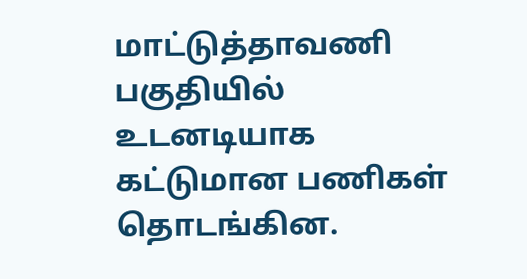மாட்டுத்தாவணி பகுதியில் உடனடியாக கட்டுமான பணிகள் தொடங்கின.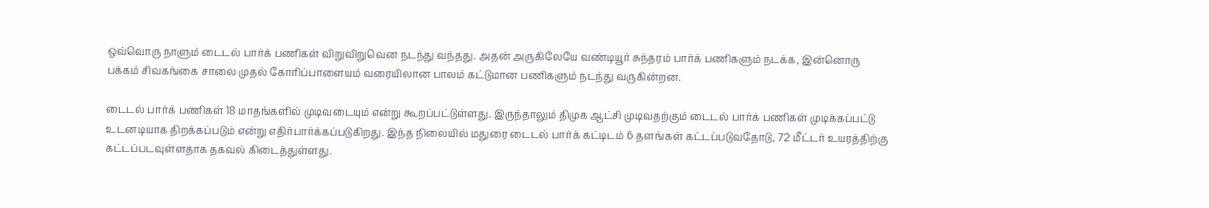ஒவ்வொரு நாளும் டைடல் பார்க் பணிகள் விறுவிறுவென நடந்து வந்தது. அதன் அருகிலேயே வண்டியூர் சுந்தரம் பார்க் பணிகளும் நடக்க, இன்னொரு பக்கம் சிவகங்கை சாலை முதல் கோரிப்பாளையம் வரையிலான பாலம் கட்டுமான பணிகளும் நடந்து வருகின்றன.

டைடல் பார்க் பணிகள் 18 மாதங்களில் முடிவடையும் என்று கூறப்பட்டுள்ளது. இருந்தாலும் திமுக ஆட்சி முடிவதற்கும் டைடல் பார்க் பணிகள் முடிக்கப்பட்டு உடனடியாக திறக்கப்படும் என்று எதிர்பார்க்கப்படுகிறது. இந்த நிலையில் மதுரை டைடல் பார்க் கட்டிடம் 6 தளங்கள் கட்டப்படுவதோடு, 72 மீட்டர் உயரத்திற்கு கட்டப்படவுள்ளதாக தகவல் கிடைத்துள்ளது.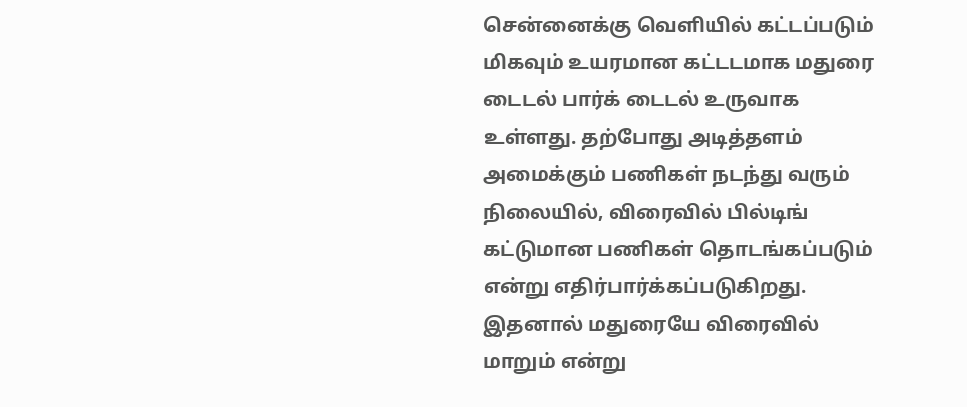சென்னைக்கு வெளியில் கட்டப்படும் மிகவும் உயரமான கட்டடமாக மதுரை டைடல் பார்க் டைடல் உருவாக உள்ளது. தற்போது அடித்தளம் அமைக்கும் பணிகள் நடந்து வரும் நிலையில், விரைவில் பில்டிங் கட்டுமான பணிகள் தொடங்கப்படும் என்று எதிர்பார்க்கப்படுகிறது. இதனால் மதுரையே விரைவில் மாறும் என்று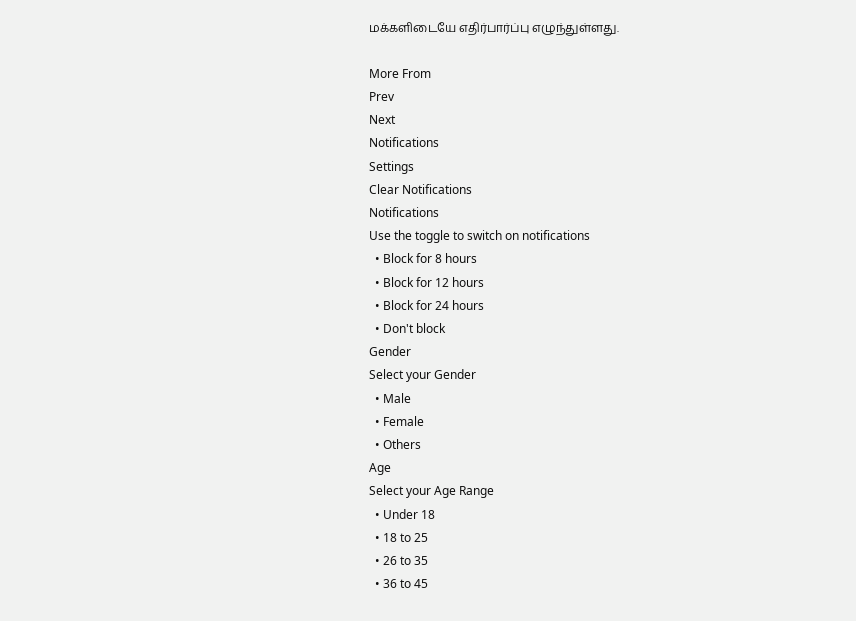மக்களிடையே எதிர்பார்ப்பு எழுந்துள்ளது.

More From
Prev
Next
Notifications
Settings
Clear Notifications
Notifications
Use the toggle to switch on notifications
  • Block for 8 hours
  • Block for 12 hours
  • Block for 24 hours
  • Don't block
Gender
Select your Gender
  • Male
  • Female
  • Others
Age
Select your Age Range
  • Under 18
  • 18 to 25
  • 26 to 35
  • 36 to 45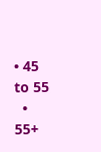• 45 to 55
  • 55+